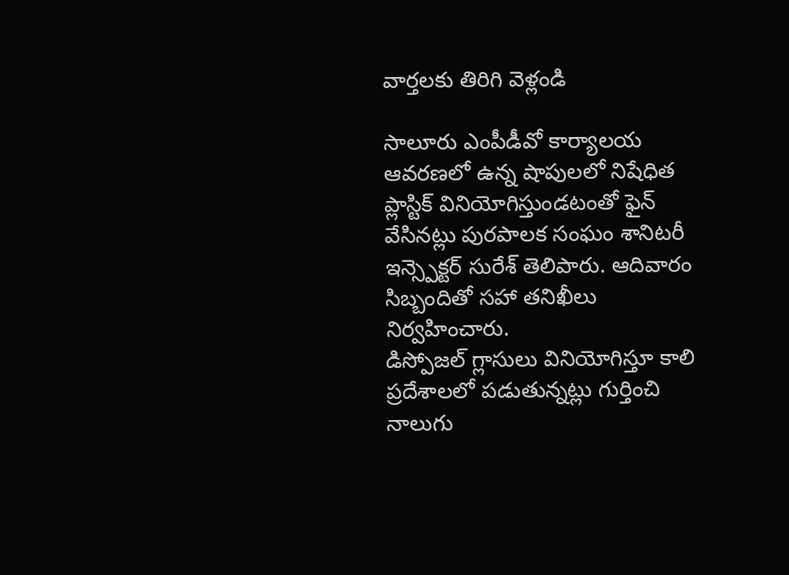వార్తలకు తిరిగి వెళ్లండి

సాలూరు ఎంపీడీవో కార్యాలయ ఆవరణలో ఉన్న షాపులలో నిషేధిత ప్లాస్టిక్ వినియోగిస్తుండటంతో ఫైన్ వేసినట్లు పురపాలక సంఘం శానిటరీ ఇన్స్పెక్టర్ సురేశ్ తెలిపారు. ఆదివారం సిబ్బందితో సహా తనిఖీలు నిర్వహించారు.
డిస్పోజల్ గ్లాసులు వినియోగిస్తూ కాలి ప్రదేశాలలో పడుతున్నట్లు గుర్తించి నాలుగు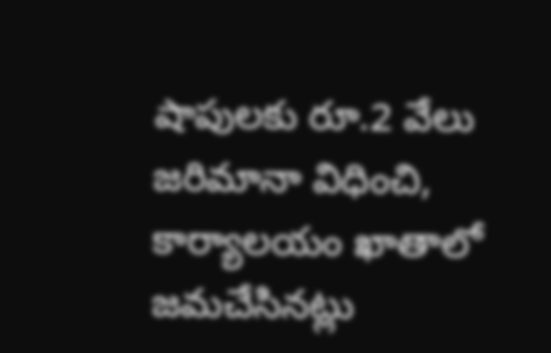షాపులకు రూ.2 వేలు జరిమానా విధించి, కార్యాలయం ఖాతాలో జమచేసినట్లు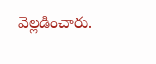వెల్లడించారు.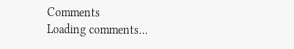Comments
Loading comments...